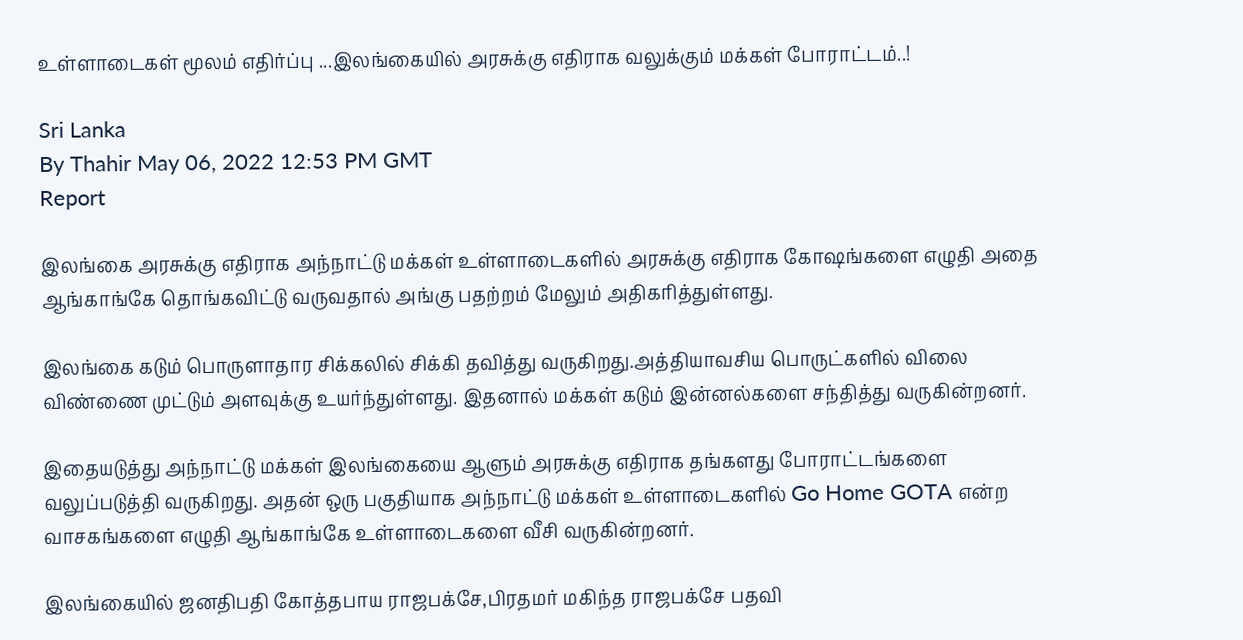உள்ளாடைகள் மூலம் எதிர்ப்பு ...இலங்கையில் அரசுக்கு எதிராக வலுக்கும் மக்கள் போராட்டம்..!

Sri Lanka
By Thahir May 06, 2022 12:53 PM GMT
Report

இலங்கை அரசுக்கு எதிராக அந்நாட்டு மக்கள் உள்ளாடைகளில் அரசுக்கு எதிராக கோஷங்களை எழுதி அதை ஆங்காங்கே தொங்கவிட்டு வருவதால் அங்கு பதற்றம் மேலும் அதிகரித்துள்ளது.

இலங்கை கடும் பொருளாதார சிக்கலில் சிக்கி தவித்து வருகிறது.அத்தியாவசிய பொருட்களில் விலை விண்ணை முட்டும் அளவுக்கு உயர்ந்துள்ளது. இதனால் மக்கள் கடும் இன்னல்களை சந்தித்து வருகின்றனர்.

இதையடுத்து அந்நாட்டு மக்கள் இலங்கையை ஆளும் அரசுக்கு எதிராக தங்களது போராட்டங்களை வலுப்படுத்தி வருகிறது. அதன் ஒரு பகுதியாக அந்நாட்டு மக்கள் உள்ளாடைகளில் Go Home GOTA என்ற வாசகங்களை எழுதி ஆங்காங்கே உள்ளாடைகளை வீசி வருகின்றனர்.

இலங்கையில் ஜனதிபதி கோத்தபாய ராஜபக்சே,பிரதமர் மகிந்த ராஜபக்சே பதவி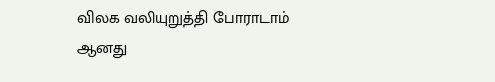விலக வலியுறுத்தி போராடாம் ஆனது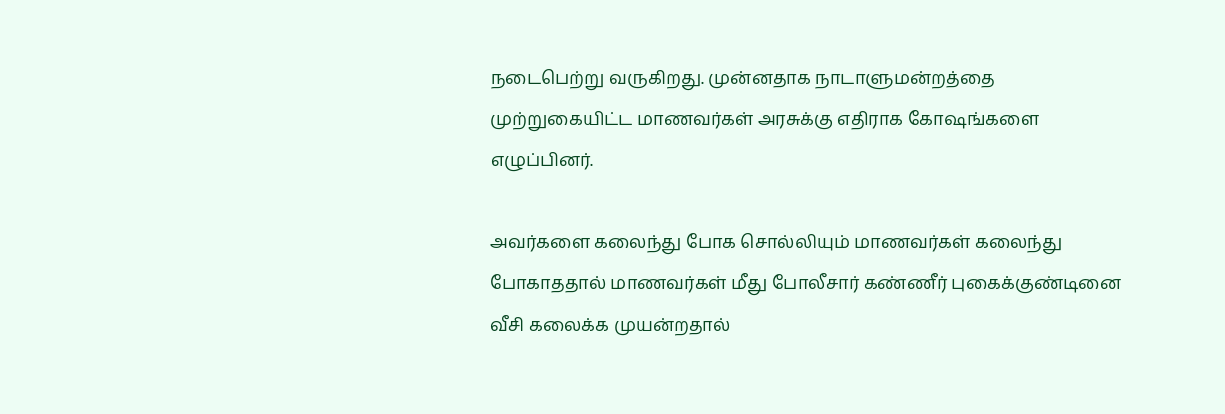நடைபெற்று வருகிறது. முன்னதாக நாடாளுமன்றத்தை முற்றுகையிட்ட மாணவர்கள் அரசுக்கு எதிராக கோஷங்களை எழுப்பினர்.

அவர்களை கலைந்து போக சொல்லியும் மாணவர்கள் கலைந்து போகாததால் மாணவர்கள் மீது போலீசார் கண்ணீர் புகைக்குண்டினை வீசி கலைக்க முயன்றதால்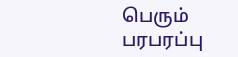பெரும் பரபரப்பு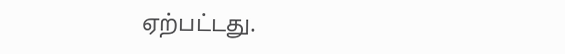ஏற்பட்டது.